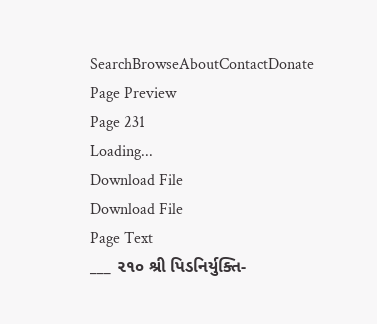SearchBrowseAboutContactDonate
Page Preview
Page 231
Loading...
Download File
Download File
Page Text
___ ૨૧૦ શ્રી પિડનિર્યુક્તિ-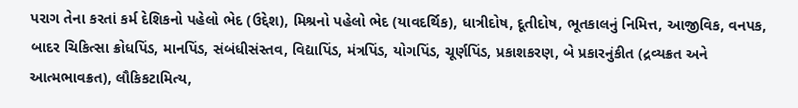પરાગ તેના કરતાં કર્મ દેશિકનો પહેલો ભેદ (ઉદ્દેશ), મિશ્રનો પહેલો ભેદ (યાવદર્થિક), ધાત્રીદોષ, દૂતીદોષ, ભૂતકાલનું નિમિત્ત, આજીવિક, વનપક, બાદર ચિકિત્સા ક્રોધપિંડ, માનપિંડ, સંબંધીસંસ્તવ, વિદ્યાપિંડ, મંત્રપિંડ, યોગપિંડ, ચૂર્ણપિંડ, પ્રકાશકરણ, બે પ્રકારનુંકીત (દ્રવ્યક્રત અને આત્મભાવક્રત), લૌકિકટામિત્ય,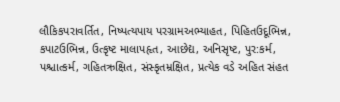લૌકિકપરાવર્તિત, નિષ્પત્યપાય પરગ્રામઅભ્યાહત, પિહિતઉદૂભિન્ન, કપાટઉભિન્ન, ઉત્કૃષ્ટ માલાપહૃત, આછેદ્ય, અનિસૃષ્ટ, પુર:કર્મ, પશ્ચાત્કર્મ, ગહિતઋક્ષિત, સંસ્કૃતમ્રક્ષિત, પ્રત્યેક વડે અહિત સંહત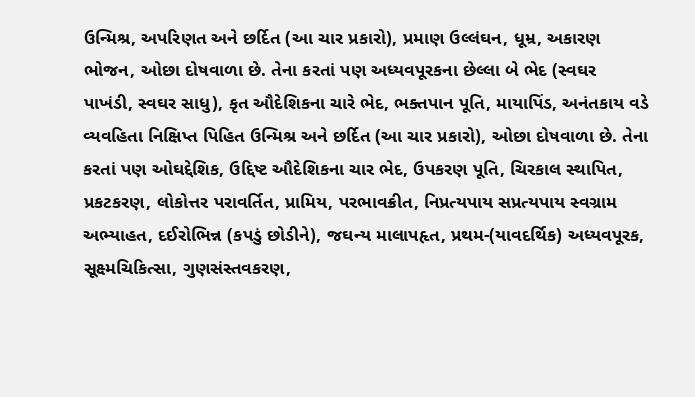ઉન્મિશ્ર, અપરિણત અને છર્દિત (આ ચાર પ્રકારો), પ્રમાણ ઉલ્લંઘન, ધૂમ્ર, અકારણ ભોજન, ઓછા દોષવાળા છે. તેના કરતાં પણ અધ્યવપૂરકના છેલ્લા બે ભેદ (સ્વઘર પાખંડી, સ્વઘર સાધુ), કૃત ઔદેશિકના ચારે ભેદ, ભક્તપાન પૂતિ, માયાપિંડ, અનંતકાય વડે વ્યવહિતા નિક્ષિપ્ત પિહિત ઉન્મિશ્ર અને છર્દિત (આ ચાર પ્રકારો), ઓછા દોષવાળા છે. તેના કરતાં પણ ઓઘદ્દેશિક, ઉદ્દિષ્ટ ઔદેશિકના ચાર ભેદ, ઉપકરણ પૂતિ, ચિરકાલ સ્થાપિત, પ્રકટકરણ, લોકોત્તર પરાવર્તિત, પ્રામિય, પરભાવક્રીત, નિપ્રત્યપાય સપ્રત્યપાય સ્વગ્રામ અભ્યાહત, દઈરોભિન્ન (કપડું છોડીને), જઘન્ય માલાપહૃત, પ્રથમ-(યાવદર્થિક) અધ્યવપૂરક, સૂક્ષ્મચિકિત્સા, ગુણસંસ્તવકરણ,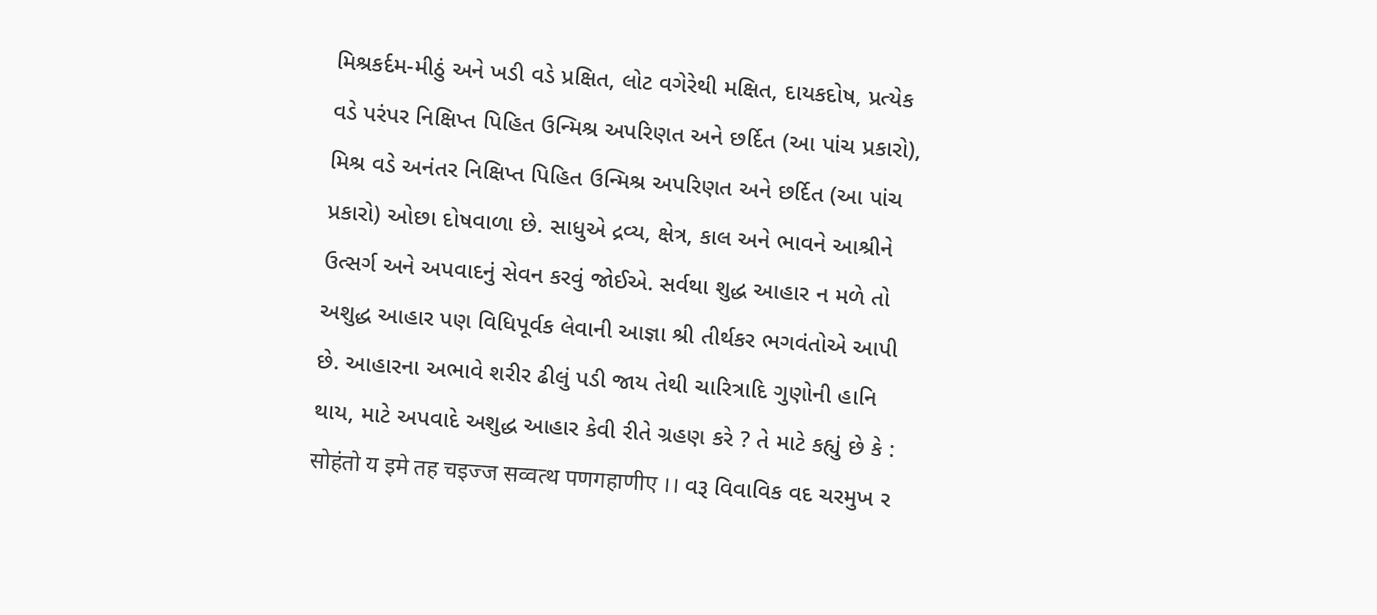મિશ્રકર્દમ-મીઠું અને ખડી વડે પ્રક્ષિત, લોટ વગેરેથી મક્ષિત, દાયકદોષ, પ્રત્યેક વડે પરંપર નિક્ષિપ્ત પિહિત ઉન્મિશ્ર અપરિણત અને છર્દિત (આ પાંચ પ્રકારો), મિશ્ર વડે અનંતર નિક્ષિપ્ત પિહિત ઉન્મિશ્ર અપરિણત અને છર્દિત (આ પાંચ પ્રકારો) ઓછા દોષવાળા છે. સાધુએ દ્રવ્ય, ક્ષેત્ર, કાલ અને ભાવને આશ્રીને ઉત્સર્ગ અને અપવાદનું સેવન કરવું જોઈએ. સર્વથા શુદ્ધ આહાર ન મળે તો અશુદ્ધ આહાર પણ વિધિપૂર્વક લેવાની આજ્ઞા શ્રી તીર્થકર ભગવંતોએ આપી છે. આહારના અભાવે શરીર ઢીલું પડી જાય તેથી ચારિત્રાદિ ગુણોની હાનિ થાય, માટે અપવાદે અશુદ્ધ આહાર કેવી રીતે ગ્રહણ કરે ? તે માટે કહ્યું છે કે : सोहंतो य इमे तह चइज्ज सव्वत्थ पणगहाणीए ।। વરૂ વિવાવિક વદ ચરમુખ ર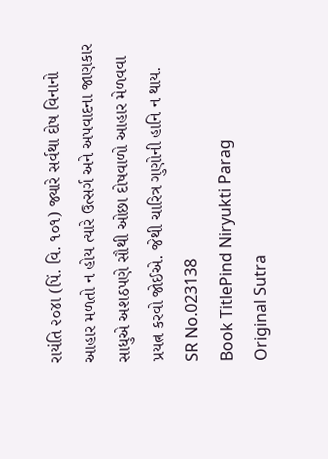રાયંતિ ૨૦૪ા (પિં. વિ. ૧૦૧) જ્યારે સર્વથા દોષ વિનાનો આહાર મળતો ન હોય ત્યારે ઉત્સર્ગ અને અપવાદના જાણકાર સાધુએ અશઠપણે સૌથી ઓછા દોષવાળો આહાર મેળવવા પ્રયત્ન કરવો જોઈએ. જેથી ચારિત્ર ગુણોની હાનિ ન થાય.
SR No.023138
Book TitlePind Niryukti Parag
Original Sutra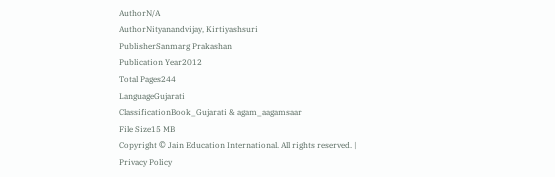AuthorN/A
AuthorNityanandvijay, Kirtiyashsuri
PublisherSanmarg Prakashan
Publication Year2012
Total Pages244
LanguageGujarati
ClassificationBook_Gujarati & agam_aagamsaar
File Size15 MB
Copyright © Jain Education International. All rights reserved. | Privacy Policy